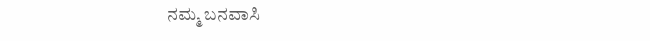ನಮ್ಮ ಬನವಾಸಿ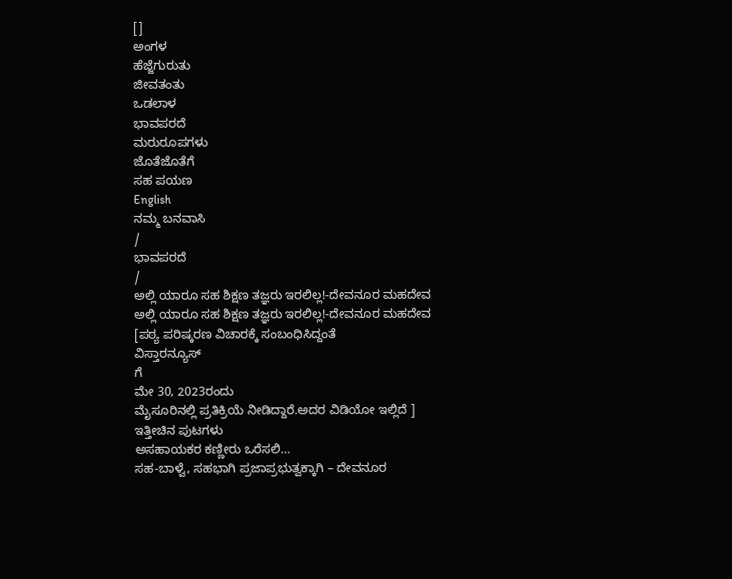[]
ಅಂಗಳ
ಹೆಜ್ಜೆಗುರುತು
ಜೀವತಂತು
ಒಡಲಾಳ
ಭಾವಪರದೆ
ಮರುರೂಪಗಳು
ಜೊತೆಜೊತೆಗೆ
ಸಹ ಪಯಣ
English
ನಮ್ಮ ಬನವಾಸಿ
/
ಭಾವಪರದೆ
/
ಅಲ್ಲಿ ಯಾರೂ ಸಹ ಶಿಕ್ಷಣ ತಜ್ಞರು ಇರಲಿಲ್ಲ!-ದೇವನೂರ ಮಹದೇವ
ಅಲ್ಲಿ ಯಾರೂ ಸಹ ಶಿಕ್ಷಣ ತಜ್ಞರು ಇರಲಿಲ್ಲ!-ದೇವನೂರ ಮಹದೇವ
[ಪಠ್ಯ ಪರಿಷ್ಕರಣ ವಿಚಾರಕ್ಕೆ ಸಂಬಂಧಿಸಿದ್ದಂತೆ
ವಿಸ್ತಾರನ್ಯೂಸ್
ಗೆ
ಮೇ 30, 2023ರಂದು
ಮೈಸೂರಿನಲ್ಲಿ ಪ್ರತಿಕ್ರಿಯೆ ನೀಡಿದ್ದಾರೆ.ಅದರ ವಿಡಿಯೋ ಇಲ್ಲಿದೆ ]
ಇತ್ತೀಚಿನ ಪುಟಗಳು
ಅಸಹಾಯಕರ ಕಣ್ಣೀರು ಒರೆಸಲಿ…
ಸಹ-ಬಾಳ್ವೆ, ಸಹಭಾಗಿ ಪ್ರಜಾಪ್ರಭುತ್ವಕ್ಕಾಗಿ – ದೇವನೂರ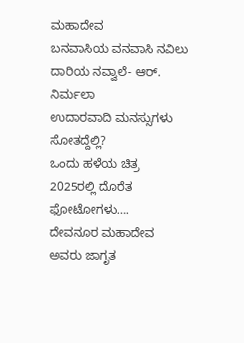ಮಹಾದೇವ
ಬನವಾಸಿಯ ವನವಾಸಿ ನವಿಲು ದಾರಿಯ ನವ್ವಾಲೆ- ಆರ್. ನಿರ್ಮಲಾ
ಉದಾರವಾದಿ ಮನಸ್ಸುಗಳು ಸೋತದ್ದೆಲ್ಲಿ?
ಒಂದು ಹಳೆಯ ಚಿತ್ರ
2025ರಲ್ಲಿ ದೊರೆತ ಫೋಟೋಗಳು….
ದೇವನೂರ ಮಹಾದೇವ ಅವರು ಜಾಗೃತ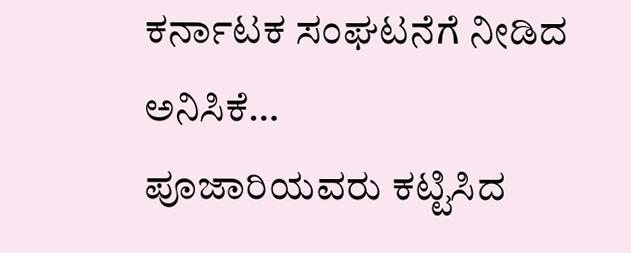ಕರ್ನಾಟಕ ಸಂಘಟನೆಗೆ ನೀಡಿದ ಅನಿಸಿಕೆ…
ಪೂಜಾರಿಯವರು ಕಟ್ಟಿಸಿದ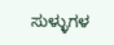ಸುಳ್ಳುಗಳ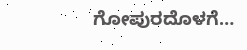ಗೋಪುರದೊಳಗೆ…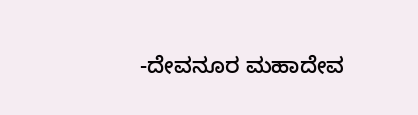-ದೇವನೂರ ಮಹಾದೇವ